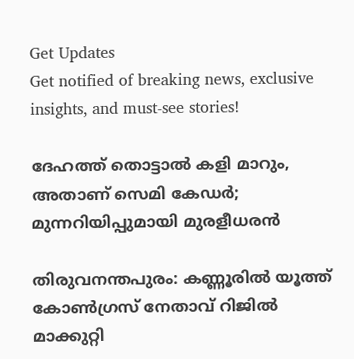Get Updates
Get notified of breaking news, exclusive insights, and must-see stories!

ദേഹത്ത് തൊട്ടാല്‍ കളി മാറും, അതാണ് സെമി കേഡര്‍; മുന്നറിയിപ്പുമായി മുരളീധരന്‍

തിരുവനന്തപുരം: കണ്ണൂരില്‍ യൂത്ത് കോണ്‍ഗ്രസ് നേതാവ് റിജില്‍ മാക്കുറ്റി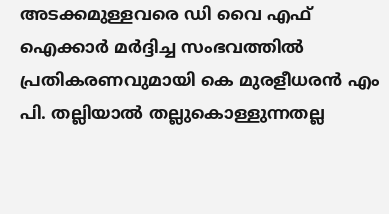അടക്കമുള്ളവരെ ഡി വൈ എഫ് ഐക്കാര്‍ മര്‍ദ്ദിച്ച സംഭവത്തില്‍ പ്രതികരണവുമായി കെ മുരളീധരന്‍ എം പി. തല്ലിയാല്‍ തല്ലുകൊള്ളുന്നതല്ല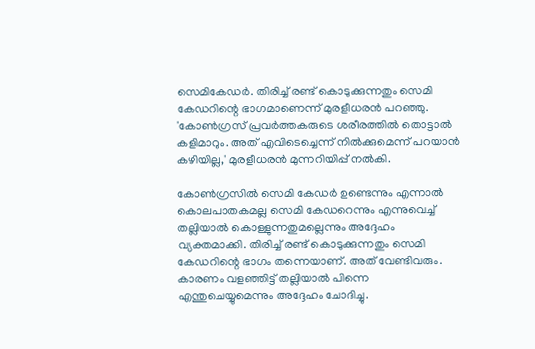സെമികേഡര്‍. തിരിച്ച് രണ്ട് കൊടുക്കുന്നതും സെമി കേഡറിന്റെ ഭാഗമാണെന്ന് മുരളീധരന്‍ പറഞ്ഞു. 'കോണ്‍ഗ്രസ് പ്രവര്‍ത്തകരുടെ ശരീരത്തില്‍ തൊട്ടാല്‍ കളിമാറും. അത് എവിടെച്ചെന്ന് നില്‍ക്കുമെന്ന് പറയാന്‍ കഴിയില്ല,' മുരളീധരന്‍ മുന്നറിയിപ്പ് നല്‍കി.

കോണ്‍ഗ്രസില്‍ സെമി കേഡര്‍ ഉണ്ടെന്നും എന്നാല്‍ കൊലപാതകമല്ല സെമി കേഡറെന്നും എന്നുവെച്ച് തല്ലിയാല്‍ കൊള്ളുന്നതുമല്ലെന്നും അദ്ദേഹം വ്യക്തമാക്കി. തിരിച്ച് രണ്ട് കൊടുക്കുന്നതും സെമി കേഡറിന്റെ ഭാഗം തന്നെയാണ്. അത് വേണ്ടിവരും. കാരണം വളഞ്ഞിട്ട് തല്ലിയാല്‍ പിന്നെ എന്തുചെയ്യുമെന്നും അദ്ദേഹം ചോദിച്ചു.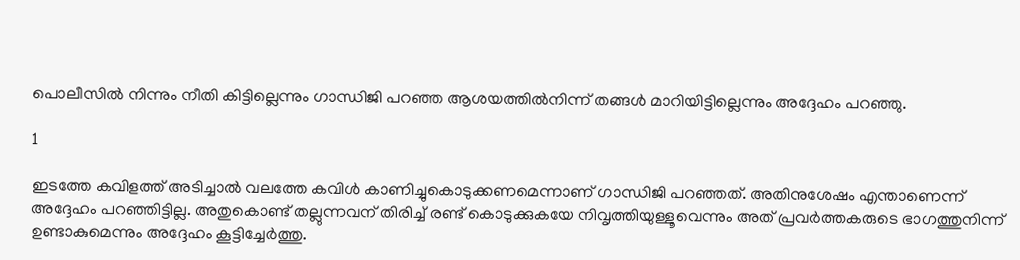പൊലീസില്‍ നിന്നും നീതി കിട്ടില്ലെന്നും ഗാന്ധിജി പറഞ്ഞ ആശയത്തില്‍നിന്ന് തങ്ങള്‍ മാറിയിട്ടില്ലെന്നും അദ്ദേഹം പറഞ്ഞു.

1

ഇടത്തേ കവിളത്ത് അടിച്ചാല്‍ വലത്തേ കവിള്‍ കാണിച്ചുകൊടുക്കണമെന്നാണ് ഗാന്ധിജി പറഞ്ഞത്. അതിനുശേഷം എന്താണെന്ന് അദ്ദേഹം പറഞ്ഞിട്ടില്ല. അതുകൊണ്ട് തല്ലുന്നവന് തിരിച്ച് രണ്ട് കൊടുക്കുകയേ നിവൃത്തിയുള്ളൂവെന്നും അത് പ്രവര്‍ത്തകരുടെ ഭാഗത്തുനിന്ന് ഉണ്ടാകുമെന്നും അദ്ദേഹം കൂട്ടിച്ചേര്‍ത്തു.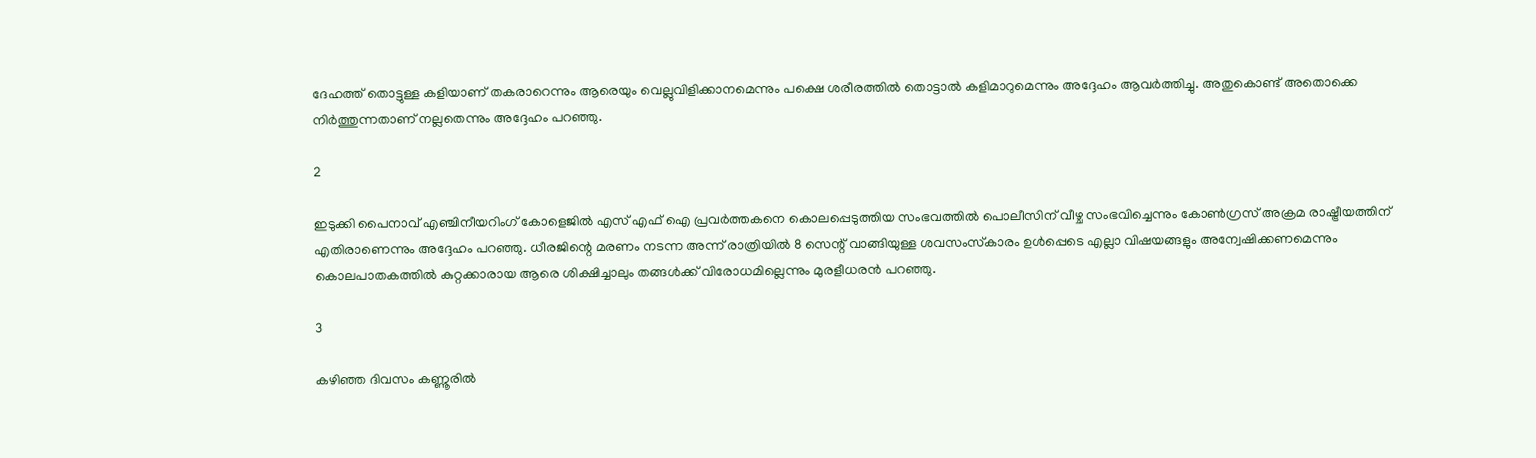ദേഹത്ത് തൊട്ടുള്ള കളിയാണ് തകരാറെന്നും ആരെയും വെല്ലുവിളിക്കാനമെന്നും പക്ഷെ ശരീരത്തില്‍ തൊട്ടാല്‍ കളിമാറുമെന്നും അദ്ദേഹം ആവര്‍ത്തിച്ചു. അതുകൊണ്ട് അതൊക്കെ നിര്‍ത്തുന്നതാണ് നല്ലതെന്നും അദ്ദേഹം പറഞ്ഞു.

2

ഇടുക്കി പൈനാവ് എഞ്ചിനീയറിംഗ് കോളെജില്‍ എസ് എഫ് ഐ പ്രവര്‍ത്തകനെ കൊലപ്പെടുത്തിയ സംഭവത്തില്‍ പൊലീസിന് വീഴ്ച സംഭവിച്ചെന്നും കോണ്‍ഗ്രസ് അക്രമ രാഷ്ട്രീയത്തിന് എതിരാണെന്നും അദ്ദേഹം പറഞ്ഞു. ധീരജിന്റെ മരണം നടന്ന അന്ന് രാത്രിയില്‍ 8 സെന്റ് വാങ്ങിയുള്ള ശവസംസ്‌കാരം ഉള്‍പ്പെടെ എല്ലാ വിഷയങ്ങളും അന്വേഷിക്കണമെന്നും കൊലപാതകത്തില്‍ കുറ്റക്കാരായ ആരെ ശിക്ഷിച്ചാലും തങ്ങള്‍ക്ക് വിരോധമില്ലെന്നും മുരളീധരന്‍ പറഞ്ഞു.

3

കഴിഞ്ഞ ദിവസം കണ്ണൂരില്‍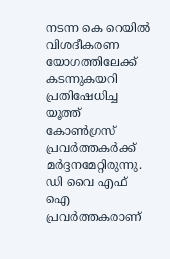നടന്ന കെ റെയില്‍ വിശദീകരണ യോഗത്തിലേക്ക് കടന്നുകയറി പ്രതിഷേധിച്ച യൂത്ത് കോണ്‍ഗ്രസ് പ്രവര്‍ത്തകര്‍ക്ക് മര്‍ദ്ദനമേറ്റിരുന്നു. ഡി വൈ എഫ് ഐ പ്രവര്‍ത്തകരാണ്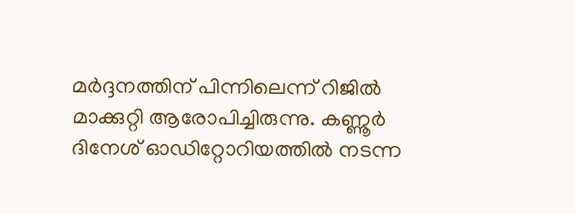മര്‍ദ്ദനത്തിന് പിന്നിലെന്ന് റിജില്‍ മാക്കുറ്റി ആരോപിച്ചിരുന്നു. കണ്ണൂര്‍ ദിനേശ് ഓഡിറ്റോറിയത്തില്‍ നടന്ന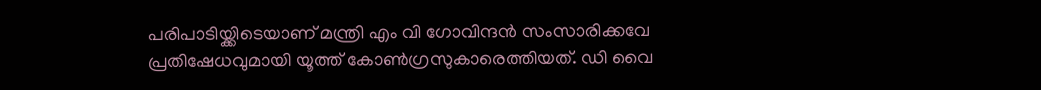പരിപാടിയ്ക്കിടെയാണ് മന്ത്രി എം വി ഗോവിന്ദന്‍ സംസാരിക്കവേ പ്രതിഷേധവുമായി യൂത്ത് കോണ്‍ഗ്രസുകാരെത്തിയത്. ഡി വൈ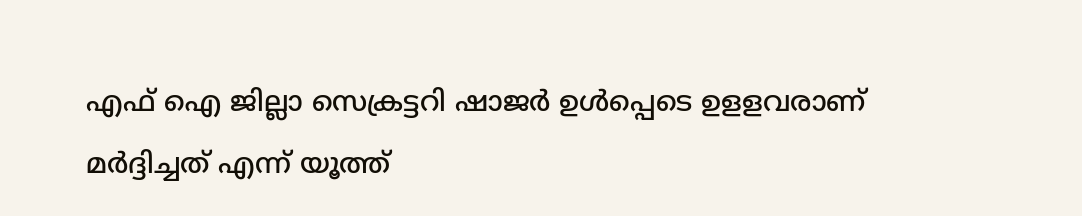എഫ് ഐ ജില്ലാ സെക്രട്ടറി ഷാജര്‍ ഉള്‍പ്പെടെ ഉളളവരാണ് മര്‍ദ്ദിച്ചത് എന്ന് യൂത്ത്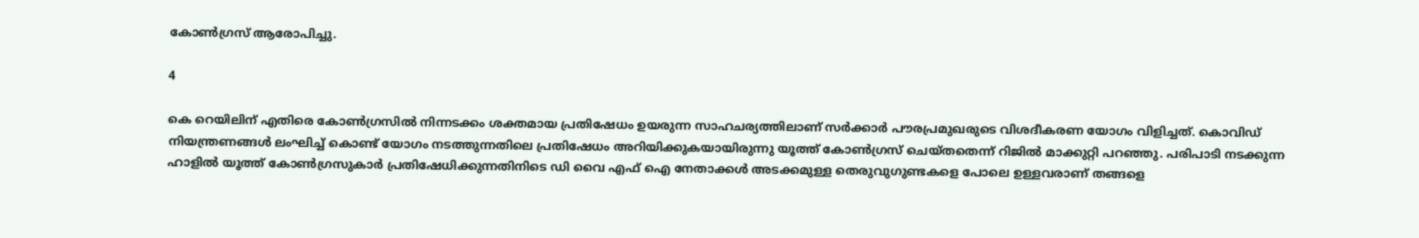കോണ്‍ഗ്രസ് ആരോപിച്ചു.

4

കെ റെയിലിന് എതിരെ കോണ്‍ഗ്രസില്‍ നിന്നടക്കം ശക്തമായ പ്രതിഷേധം ഉയരുന്ന സാഹചര്യത്തിലാണ് സര്‍ക്കാര്‍ പൗരപ്രമുഖരുടെ വിശദീകരണ യോഗം വിളിച്ചത്. കൊവിഡ് നിയന്ത്രണങ്ങള്‍ ലംഘിച്ച് കൊണ്ട് യോഗം നടത്തുന്നതിലെ പ്രതിഷേധം അറിയിക്കുകയായിരുന്നു യൂത്ത് കോണ്‍ഗ്രസ് ചെയ്തതെന്ന് റിജില്‍ മാക്കുറ്റി പറഞ്ഞു. പരിപാടി നടക്കുന്ന ഹാളില്‍ യൂത്ത് കോണ്‍ഗ്രസുകാര്‍ പ്രതിഷേധിക്കുന്നതിനിടെ ഡി വൈ എഫ് ഐ നേതാക്കള്‍ അടക്കമുള്ള തെരുവുഗുണ്ടകളെ പോലെ ഉള്ളവരാണ് തങ്ങളെ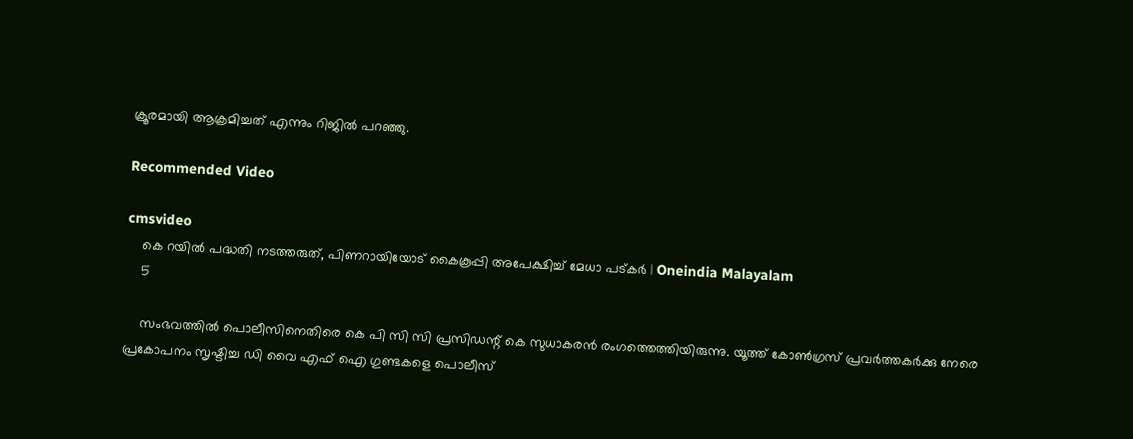ക്രൂരമായി ആക്രമിച്ചത് എന്നും റിജില്‍ പറഞ്ഞു.

Recommended Video

cmsvideo
    കെ റയില്‍ പദ്ധതി നടത്തരുത്, പിണറായിയോട് കൈകൂപ്പി അപേക്ഷിച്ച് മേധാ പട്കര്‍ | Oneindia Malayalam
    5

    സംഭവത്തില്‍ പൊലീസിനെതിരെ കെ പി സി സി പ്രസിഡന്റ് കെ സുധാകരന്‍ രംഗത്തെത്തിയിരുന്നു. യൂത്ത് കോണ്‍ഗ്രസ് പ്രവര്‍ത്തകര്‍ക്കു നേരെ പ്രകോപനം സൃഷ്ടിച്ച ഡി വൈ എഫ് ഐ ഗുണ്ടകളെ പൊലീസ്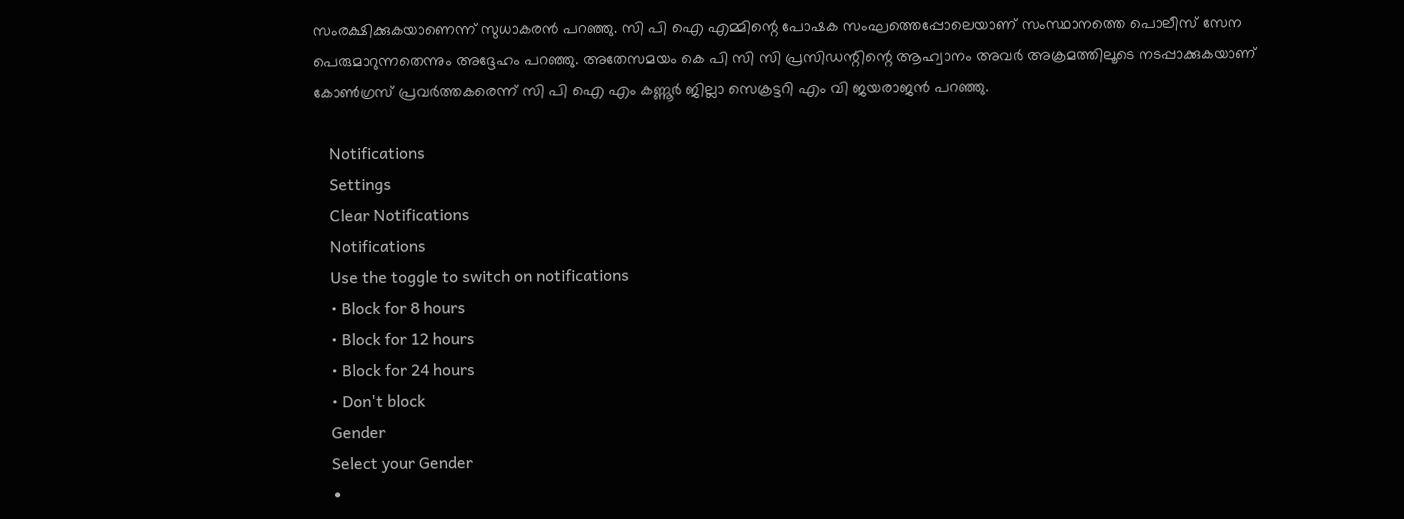സംരക്ഷിക്കുകയാണെന്ന് സുധാകരന്‍ പറഞ്ഞു. സി പി ഐ എമ്മിന്റെ പോഷക സംഘത്തെപ്പോലെയാണ് സംസ്ഥാനത്തെ പൊലീസ് സേന പെരുമാറുന്നതെന്നും അദ്ദേഹം പറഞ്ഞു. അതേസമയം കെ പി സി സി പ്രസിഡന്റിന്റെ ആഹ്വാനം അവര്‍ അക്രമത്തിലൂടെ നടപ്പാക്കുകയാണ് കോണ്‍ഗ്രസ് പ്രവര്‍ത്തകരെന്ന് സി പി ഐ എം കണ്ണൂര്‍ ജില്ലാ സെക്രട്ടറി എം വി ജയരാജന്‍ പറഞ്ഞു.

    Notifications
    Settings
    Clear Notifications
    Notifications
    Use the toggle to switch on notifications
    • Block for 8 hours
    • Block for 12 hours
    • Block for 24 hours
    • Don't block
    Gender
    Select your Gender
    •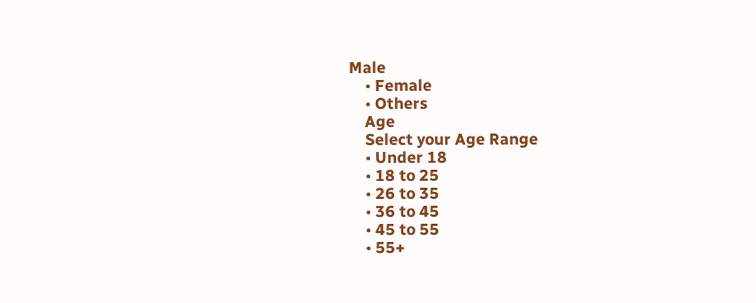Male
    • Female
    • Others
    Age
    Select your Age Range
    • Under 18
    • 18 to 25
    • 26 to 35
    • 36 to 45
    • 45 to 55
    • 55+